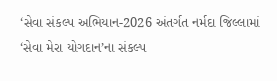‘સેવા સંકલ્પ અભિયાન-2026 અંતર્ગત નર્મદા જિલ્લામાં ‘સેવા મેરા યોગદાન’ના સંકલ્પ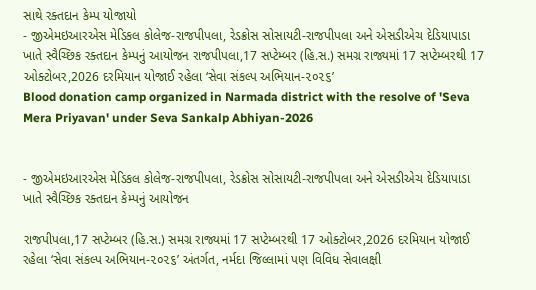સાથે રક્તદાન કેમ્પ યોજાયો
- જીએમઇઆરએસ મેડિકલ કોલેજ-રાજપીપલા, રેડક્રોસ સોસાયટી-રાજપીપલા અને એસડીએચ દેડિયાપાડા ખાતે સ્વૈચ્છિક રક્તદાન કેમ્પનું આયોજન રાજપીપલા,17 સપ્ટેમ્બર (હિ.સ.) સમગ્ર રાજ્યમાં 17 સપ્ટેમ્બરથી 17 ઓક્ટોબર,2026 દરમિયાન યોજાઈ રહેલા ‘સેવા સંકલ્પ અભિયાન-૨૦૨૬’
Blood donation camp organized in Narmada district with the resolve of 'Seva Mera Priyavan' under Seva Sankalp Abhiyan-2026


- જીએમઇઆરએસ મેડિકલ કોલેજ-રાજપીપલા, રેડક્રોસ સોસાયટી-રાજપીપલા અને એસડીએચ દેડિયાપાડા ખાતે સ્વૈચ્છિક રક્તદાન કેમ્પનું આયોજન

રાજપીપલા,17 સપ્ટેમ્બર (હિ.સ.) સમગ્ર રાજ્યમાં 17 સપ્ટેમ્બરથી 17 ઓક્ટોબર,2026 દરમિયાન યોજાઈ રહેલા ‘સેવા સંકલ્પ અભિયાન-૨૦૨૬’ અંતર્ગત, નર્મદા જિલ્લામાં પણ વિવિધ સેવાલક્ષી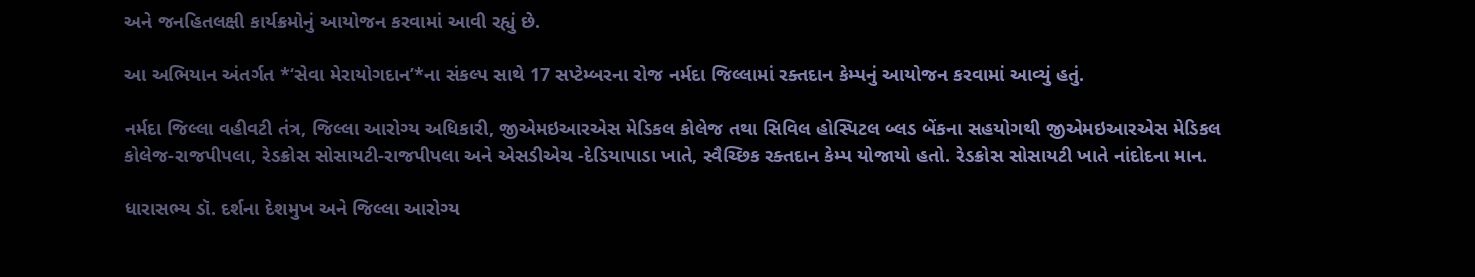અને જનહિતલક્ષી કાર્યક્રમોનું આયોજન કરવામાં આવી રહ્યું છે.

આ અભિયાન અંતર્ગત *‘સેવા મેરાયોગદાન’*ના સંકલ્પ સાથે 17 સપ્ટેમ્બરના રોજ નર્મદા જિલ્લામાં રક્તદાન કેમ્પનું આયોજન કરવામાં આવ્યું હતું.

નર્મદા જિલ્લા વહીવટી તંત્ર, જિલ્લા આરોગ્ય અધિકારી, જીએમઇઆરએસ મેડિકલ કોલેજ તથા સિવિલ હોસ્પિટલ બ્લડ બેંકના સહયોગથી જીએમઇઆરએસ મેડિકલ કોલેજ-રાજપીપલા, રેડક્રોસ સોસાયટી-રાજપીપલા અને એસડીએચ -દેડિયાપાડા ખાતે, સ્વૈચ્છિક રક્તદાન કેમ્પ યોજાયો હતો. રેડક્રોસ સોસાયટી ખાતે નાંદોદના માન.

ધારાસભ્ય ડૉ. દર્શના દેશમુખ અને જિલ્લા આરોગ્ય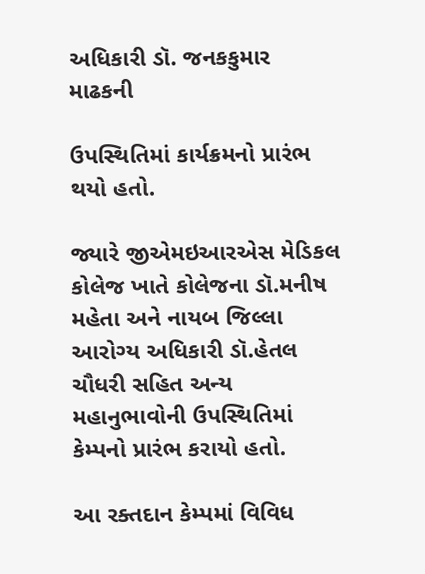અધિકારી ડૉ. જનકકુમાર માઢકની

ઉપસ્થિતિમાં કાર્યક્રમનો પ્રારંભ થયો હતો.

જ્યારે જીએમઇઆરએસ મેડિકલ કોલેજ ખાતે કોલેજના ડૉ.મનીષ મહેતા અને નાયબ જિલ્લા આરોગ્ય અધિકારી ડૉ.હેતલ ચૌધરી સહિત અન્ય મહાનુભાવોની ઉપસ્થિતિમાં કેમ્પનો પ્રારંભ કરાયો હતો.

આ રક્તદાન કેમ્પમાં વિવિધ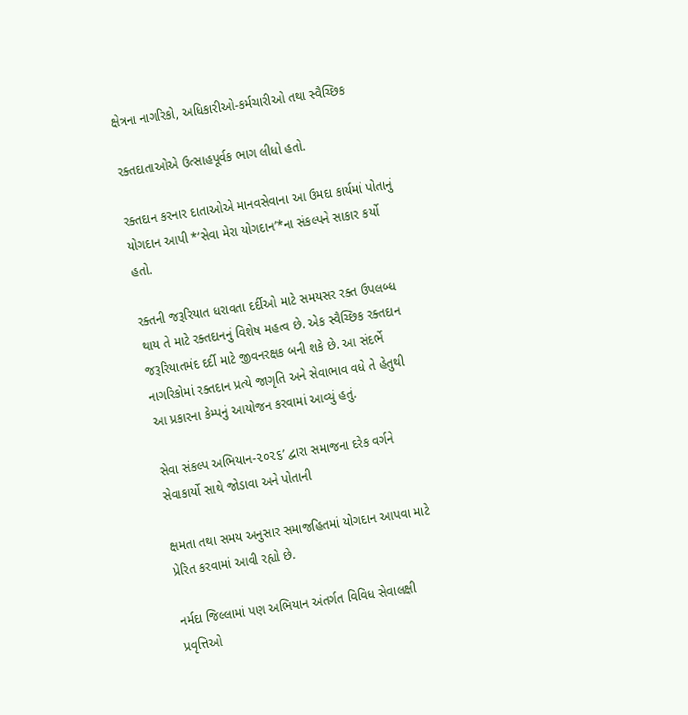ક્ષેત્રના નાગરિકો, અધિકારીઓ-કર્મચારીઓ તથા સ્વૈચ્છિક

રક્તદાતાઓએ ઉત્સાહપૂર્વક ભાગ લીધો હતો.

રક્તદાન કરનાર દાતાઓએ માનવસેવાના આ ઉમદા કાર્યમાં પોતાનું યોગદાન આપી *‘સેવા મેરા યોગદાન’*ના સંકલ્પને સાકાર કર્યો હતો.

રક્તની જરૂરિયાત ધરાવતા દર્દીઓ માટે સમયસર રક્ત ઉપલબ્ધ થાય તે માટે રક્તદાનનું વિશેષ મહત્વ છે. એક સ્વૈચ્છિક રક્તદાન જરૂરિયાતમંદ દર્દી માટે જીવનરક્ષક બની શકે છે. આ સંદર્ભે નાગરિકોમાં રક્તદાન પ્રત્યે જાગૃતિ અને સેવાભાવ વધે તે હેતુથી આ પ્રકારના કેમ્પનું આયોજન કરવામાં આવ્યું હતું.

સેવા સંકલ્પ અભિયાન-૨૦૨૬’ દ્વારા સમાજના દરેક વર્ગને સેવાકાર્યો સાથે જોડાવા અને પોતાની

ક્ષમતા તથા સમય અનુસાર સમાજહિતમાં યોગદાન આપવા માટે પ્રેરિત કરવામાં આવી રહ્યો છે.

નર્મદા જિલ્લામાં પણ અભિયાન અંતર્ગત વિવિધ સેવાલક્ષી પ્રવૃત્તિઓ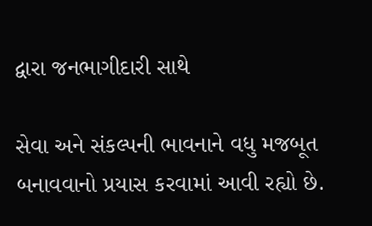દ્વારા જનભાગીદારી સાથે

સેવા અને સંકલ્પની ભાવનાને વધુ મજબૂત બનાવવાનો પ્રયાસ કરવામાં આવી રહ્યો છે.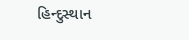હિન્દુસ્થાન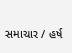સમાચાર / હર્ષ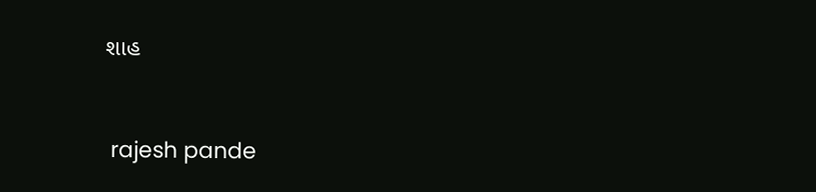શાહ


 rajesh pande